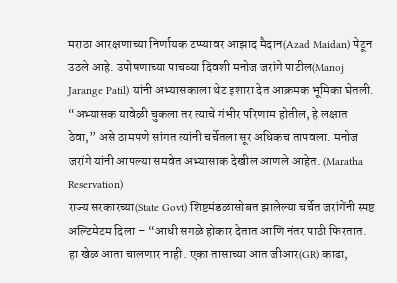मराठा आरक्षणाच्या निर्णायक टप्प्यावर आझाद मैदान(Azad Maidan) पेटून उठले आहे. उपोषणाच्या पाचव्या दिवशी मनोज जरांगे पाटील(Manoj Jarange Patil) यांनी अभ्यासकाला थेट इशारा देत आक्रमक भूमिका घेतली. “अभ्यासक यावेळी चुकला तर त्याचे गंभीर परिणाम होतील, हे लक्षात ठेवा,” असे ठामपणे सांगत त्यांनी चर्चेतला सूर अधिकच तापवला. मनोज जरांगे यांनी आपल्या समवेत अभ्यासाक देखील आणले आहेत. (Maratha Reservation)
राज्य सरकारच्या(State Govt) शिष्टमंडळासोबत झालेल्या चर्चेत जरांगेंनी स्पष्ट अल्टिमेटम दिला – “आधी सगळे होकार देतात आणि नंतर पाठी फिरतात. हा खेळ आता चालणार नाही. एका तासाच्या आत जीआर(GR) काढा,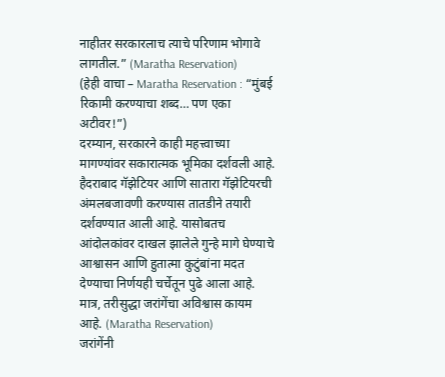नाहीतर सरकारलाच त्याचे परिणाम भोगावे लागतील.” (Maratha Reservation)
(हेही वाचा – Maratha Reservation : “मुंबई रिकामी करण्याचा शब्द… पण एका अटीवर!”)
दरम्यान, सरकारने काही महत्त्वाच्या मागण्यांवर सकारात्मक भूमिका दर्शवली आहे. हैदराबाद गॅझेटियर आणि सातारा गॅझेटियरची अंमलबजावणी करण्यास तातडीने तयारी दर्शवण्यात आली आहे. यासोबतच आंदोलकांवर दाखल झालेले गुन्हे मागे घेण्याचे आश्वासन आणि हुतात्मा कुटुंबांना मदत देण्याचा निर्णयही चर्चेतून पुढे आला आहे. मात्र, तरीसुद्धा जरांगेंचा अविश्वास कायम आहे. (Maratha Reservation)
जरांगेंनी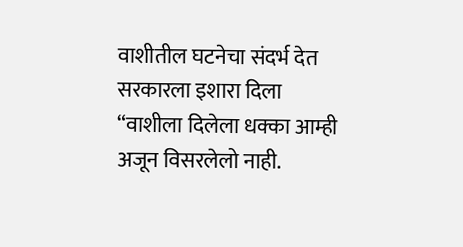वाशीतील घटनेचा संदर्भ देत सरकारला इशारा दिला
“वाशीला दिलेला धक्का आम्ही अजून विसरलेलो नाही.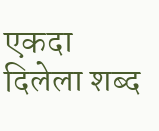एकदा दिलेला शब्द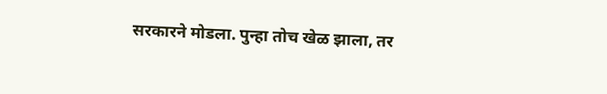सरकारने मोडला. पुन्हा तोच खेळ झाला, तर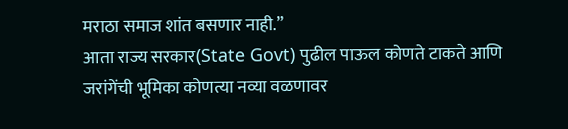मराठा समाज शांत बसणार नाही.”
आता राज्य सरकार(State Govt) पुढील पाऊल कोणते टाकते आणि जरांगेंची भूमिका कोणत्या नव्या वळणावर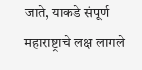जाते, याकडे संपूर्ण महाराष्ट्राचे लक्ष लागले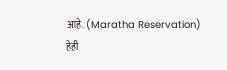आहे. (Maratha Reservation)
हेही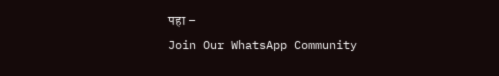पहा –
Join Our WhatsApp Community